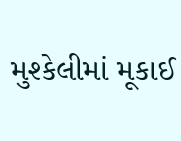મુશ્કેલીમાં મૂકાઈ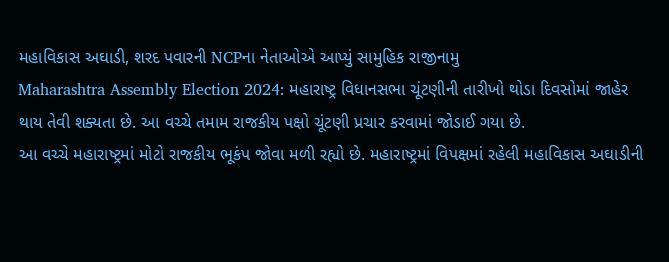મહાવિકાસ અઘાડી, શરદ પવારની NCPના નેતાઓએ આપ્યું સામુહિક રાજીનામુ
Maharashtra Assembly Election 2024: મહારાષ્ટ્ર વિધાનસભા ચૂંટણીની તારીખો થોડા દિવસોમાં જાહેર થાય તેવી શક્યતા છે. આ વચ્ચે તમામ રાજકીય પક્ષો ચૂંટણી પ્રચાર કરવામાં જોડાઈ ગયા છે.
આ વચ્ચે મહારાષ્ટ્રમાં મોટો રાજકીય ભૂકંપ જોવા મળી રહ્યો છે. મહારાષ્ટ્રમાં વિપક્ષમાં રહેલી મહાવિકાસ અઘાડીની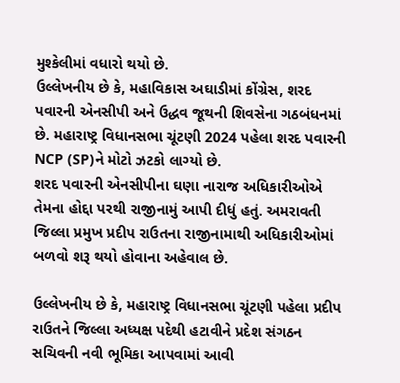મુશ્કેલીમાં વધારો થયો છે.
ઉલ્લેખનીય છે કે, મહાવિકાસ અઘાડીમાં કોંગ્રેસ, શરદ પવારની એનસીપી અને ઉદ્ધવ જૂથની શિવસેના ગઠબંધનમાં છે. મહારાષ્ટ્ર વિધાનસભા ચૂંટણી 2024 પહેલા શરદ પવારની NCP (SP)ને મોટો ઝટકો લાગ્યો છે.
શરદ પવારની એનસીપીના ઘણા નારાજ અધિકારીઓએ તેમના હોદ્દા પરથી રાજીનામું આપી દીધું હતું. અમરાવતી જિલ્લા પ્રમુખ પ્રદીપ રાઉતના રાજીનામાથી અધિકારીઓમાં બળવો શરૂ થયો હોવાના અહેવાલ છે.

ઉલ્લેખનીય છે કે, મહારાષ્ટ્ર વિધાનસભા ચૂંટણી પહેલા પ્રદીપ રાઉતને જિલ્લા અધ્યક્ષ પદેથી હટાવીને પ્રદેશ સંગઠન સચિવની નવી ભૂમિકા આપવામાં આવી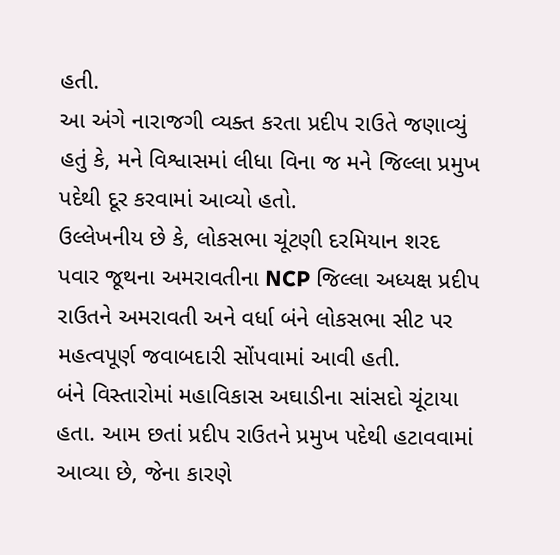હતી.
આ અંગે નારાજગી વ્યક્ત કરતા પ્રદીપ રાઉતે જણાવ્યું હતું કે, મને વિશ્વાસમાં લીધા વિના જ મને જિલ્લા પ્રમુખ પદેથી દૂર કરવામાં આવ્યો હતો.
ઉલ્લેખનીય છે કે, લોકસભા ચૂંટણી દરમિયાન શરદ પવાર જૂથના અમરાવતીના NCP જિલ્લા અધ્યક્ષ પ્રદીપ રાઉતને અમરાવતી અને વર્ધા બંને લોકસભા સીટ પર મહત્વપૂર્ણ જવાબદારી સોંપવામાં આવી હતી.
બંને વિસ્તારોમાં મહાવિકાસ અઘાડીના સાંસદો ચૂંટાયા હતા. આમ છતાં પ્રદીપ રાઉતને પ્રમુખ પદેથી હટાવવામાં આવ્યા છે, જેના કારણે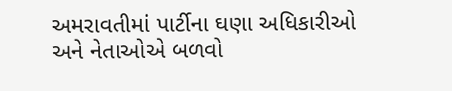અમરાવતીમાં પાર્ટીના ઘણા અધિકારીઓ અને નેતાઓએ બળવો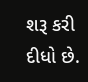શરૂ કરી દીધો છે.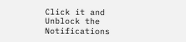Click it and Unblock the Notifications